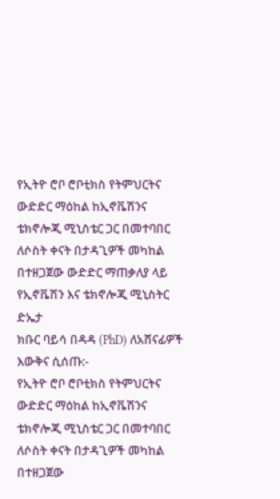የኢትዮ ሮቦ ሮቦቲክስ የትምህርትና ውድድር ማዕከል ከኢኖቬሽንና ቴክኖሎጂ ሚኒስቴር ጋር በመተባበር
ለሶስት ቀናት በታዳጊዎች መካከል በተዘጋጀው ውድድር ማጠቃለያ ላይ የኢኖቬሽን እና ቴክኖሎጂ ሚኒስትር ድኤታ
ክቡር ባይሳ በዳዳ (PhD) ለአሸናፊዎች እውቅና ሲሰጡ:-
የኢትዮ ሮቦ ሮቦቲክስ የትምህርትና ውድድር ማዕከል ከኢኖቬሽንና ቴክኖሎጂ ሚኒስቴር ጋር በመተባበር
ለሶስት ቀናት በታዳጊዎች መካከል በተዘጋጀው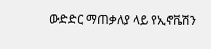ውድድር ማጠቃለያ ላይ የኢኖቬሽን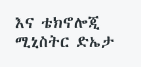እና ቴክኖሎጂ ሚኒስትር ድኤታ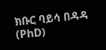ክቡር ባይሳ በዳዳ (PhD)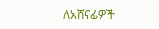ለአሸናፊዎች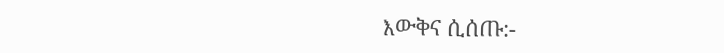እውቅና ሲሰጡ:-